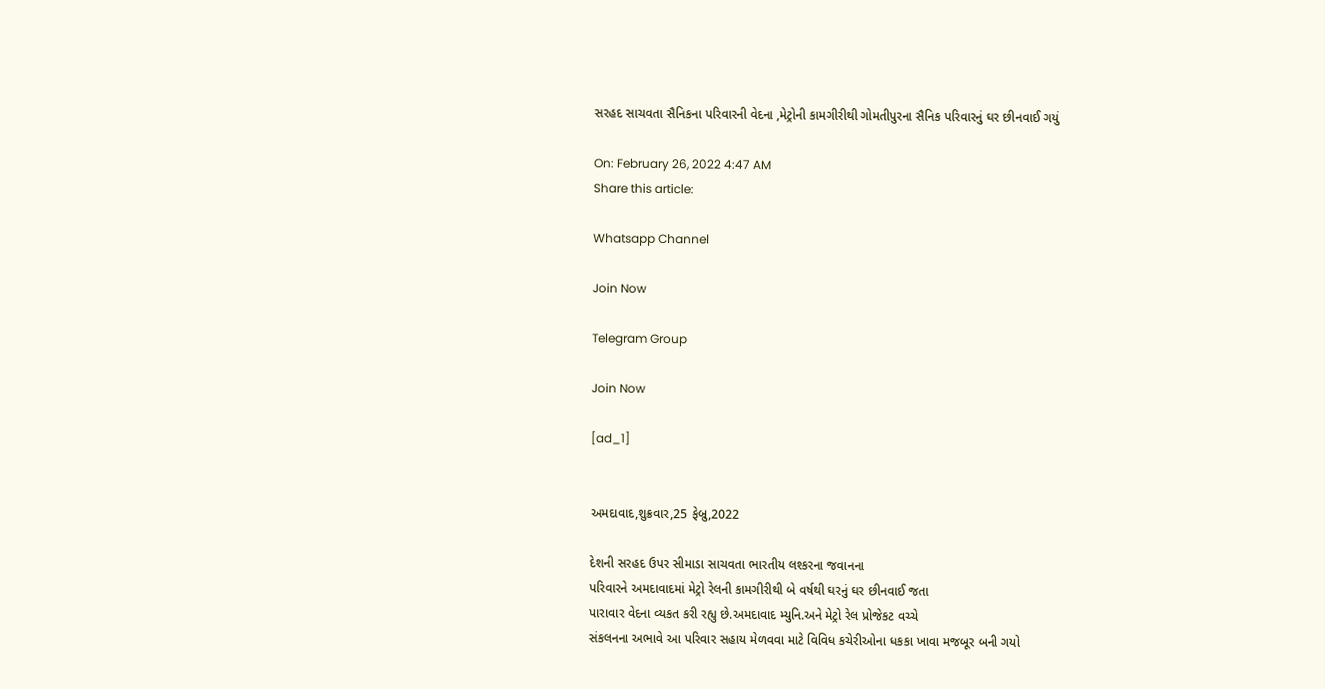સરહદ સાચવતા સૈનિકના પરિવારની વેદના ,મેટ્રોની કામગીરીથી ગોમતીપુરના સૈનિક પરિવારનું ઘર છીનવાઈ ગયું

On: February 26, 2022 4:47 AM
Share this article:

Whatsapp Channel

Join Now

Telegram Group

Join Now

[ad_1]


અમદાવાદ,શુક્રવાર,25 ફેબ્રુ,2022

દેશની સરહદ ઉપર સીમાડા સાચવતા ભારતીય લશ્કરના જવાનના
પરિવારને અમદાવાદમાં મેટ્રો રેલની કામગીરીથી બે વર્ષથી ઘરનું ઘર છીનવાઈ જતા
પારાવાર વેદના વ્યકત કરી રહ્યુ છે.અમદાવાદ મ્યુનિ.અને મેટ્રો રેલ પ્રોજેકટ વચ્ચે
સંકલનના અભાવે આ પરિવાર સહાય મેળવવા માટે વિવિધ કચેરીઓના ધકકા ખાવા મજબૂર બની ગયો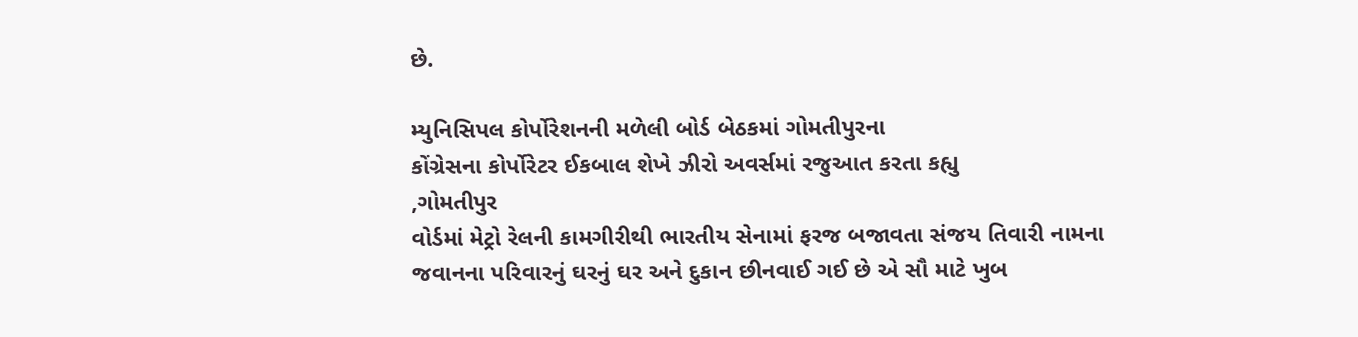છે.

મ્યુનિસિપલ કોર્પોરેશનની મળેલી બોર્ડ બેઠકમાં ગોમતીપુરના
કોંગ્રેસના કોર્પોરેટર ઈકબાલ શેખે ઝીરો અવર્સમાં રજુઆત કરતા કહ્યુ
,ગોમતીપુર
વોર્ડમાં મેટ્રો રેલની કામગીરીથી ભારતીય સેનામાં ફરજ બજાવતા સંજય તિવારી નામના
જવાનના પરિવારનું ઘરનું ઘર અને દુકાન છીનવાઈ ગઈ છે એ સૌ માટે ખુબ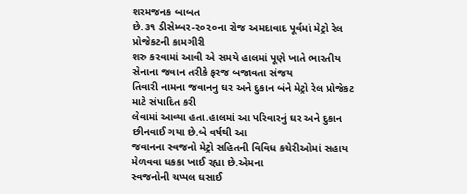શરમજનક બાબત
છે.૩૧ ડીસેમ્બર-૨૦૨૦ના રોજ અમદાવાદ પૂર્વમાં મેટ્રો રેલ પ્રોજેકટની કામગીરી
શરુ કરવામાં આવી એ સમયે હાલમાં પૂણે ખાતે ભારતીય સેનાના જવાન તરીકે ફરજ બજાવતા સંજય
તિવારી નામના જવાનનુ ઘર અને દુકાન બંને મેટ્રો રેલ પ્રોજેકટ માટે સંપાદિત કરી
લેવામાં આવ્યા હતા.હાલમાં આ પરિવારનું ઘર અને દુકાન છીનવાઈ ગયા છે.બે વર્ષથી આ
જવાનના સ્વજનો મેટ્રો સહિતની વિવિધ કચેરીઓમાં સહાય મેળવવા ધકકા ખાઈ રહ્યા છે.એમના
સ્વજનોની ચપ્પલ ઘસાઈ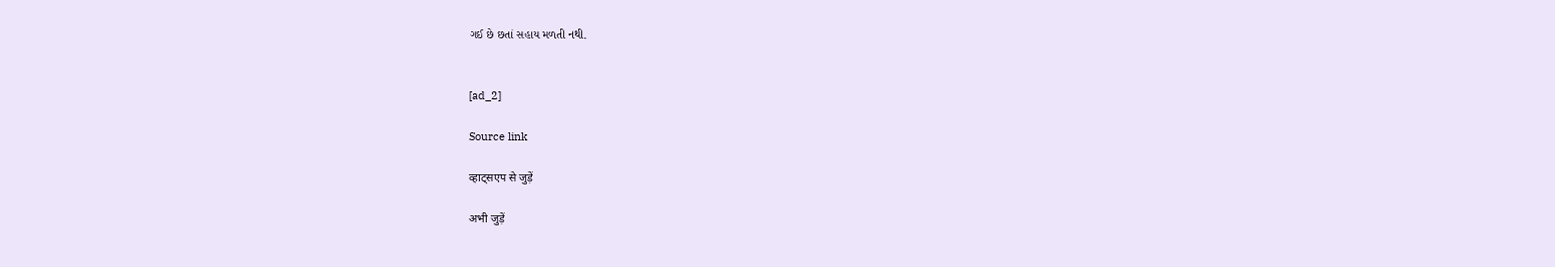ગઈ છે છતાં સહાય મળતી નથી.


[ad_2]

Source link

व्हाट्सएप से जुड़ें

अभी जुड़ें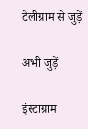टेलीग्राम से जुड़ें

अभी जुड़ें

इंस्टाग्राम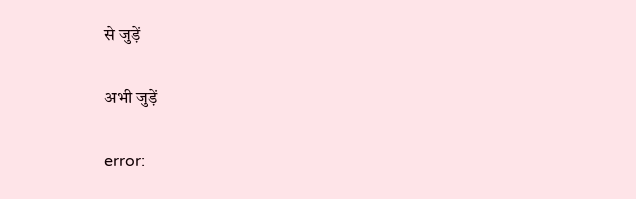से जुड़ें

अभी जुड़ें

error: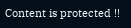Content is protected !!